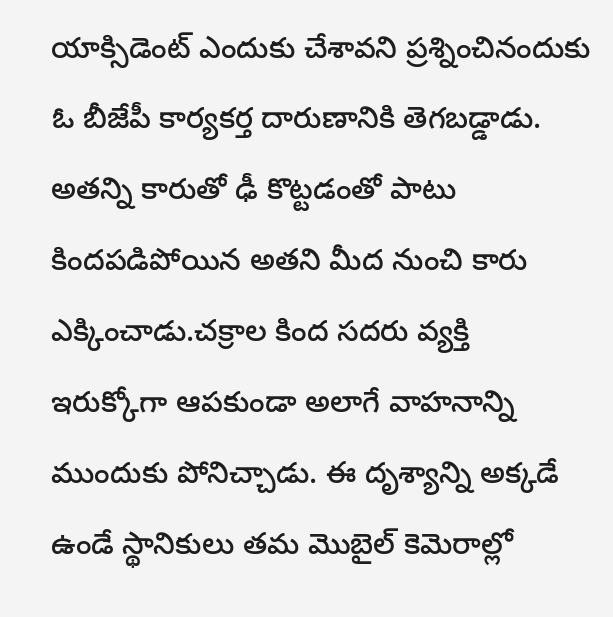యాక్సిడెంట్ ఎందుకు చేశావని ప్రశ్నించినందుకు ఓ బీజేపీ కార్యకర్త దారుణానికి తెగబడ్డాడు. అతన్ని కారుతో ఢీ కొట్టడంతో పాటు కిందపడిపోయిన అతని మీద నుంచి కారు ఎక్కించాడు.చక్రాల కింద సదరు వ్యక్తి ఇరుక్కోగా ఆపకుండా అలాగే వాహనాన్ని ముందుకు పోనిచ్చాడు. ఈ దృశ్యాన్ని అక్కడే ఉండే స్థానికులు తమ మొబైల్ కెమెరాల్లో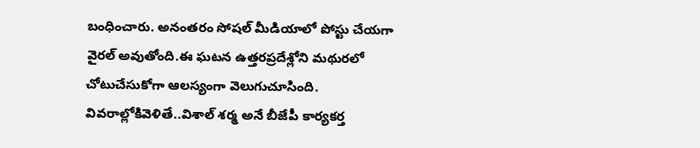బంధించారు. అనంతరం సోషల్ మీడియాలో పోస్టు చేయగా వైరల్ అవుతోంది.ఈ ఘటన ఉత్తరప్రదేశ్లోని మథురలో చోటుచేసుకోగా ఆలస్యంగా వెలుగుచూసింది.
వివరాల్లోకివెళితే..విశాల్ శర్మ అనే బీజేపీ కార్యకర్త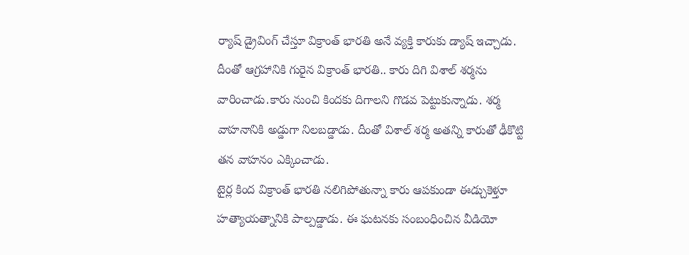ర్యాష్ డ్రైవింగ్ చేస్తూ విక్రాంత్ భారతి అనే వ్యక్తి కారుకు డ్యాష్ ఇచ్చాడు. దీంతో ఆగ్రహానికి గురైన విక్రాంత్ భారతి.. కారు దిగి విశాల్ శర్మను వారించాడు.కారు నుంచి కిందకు దిగాలని గొడవ పెట్టుకున్నాడు. శర్మ వాహనానికి అడ్డుగా నిలబడ్డాడు. దీంతో విశాల్ శర్మ అతన్ని కారుతో ఢీకొట్టి తన వాహనం ఎక్కించాడు.
టైర్ల కింద విక్రాంత్ భారతి నలిగిపోతున్నా కారు ఆపకుండా ఈడ్చుకెళ్తూ హత్యాయత్నానికి పాల్పడ్డాడు. ఈ ఘటనకు సంబంధించిన వీడియో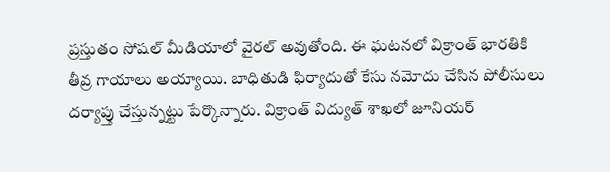ప్రస్తుతం సోషల్ మీడియాలో వైరల్ అవుతోంది. ఈ ఘటనలో విక్రాంత్ భారతికి తీవ్ర గాయాలు అయ్యాయి. బాధితుడి ఫిర్యాదుతో కేసు నమోదు చేసిన పోలీసులు దర్యాప్తు చేస్తున్నట్టు పేర్కొన్నారు. విక్రాంత్ విద్యుత్ శాఖలో జూనియర్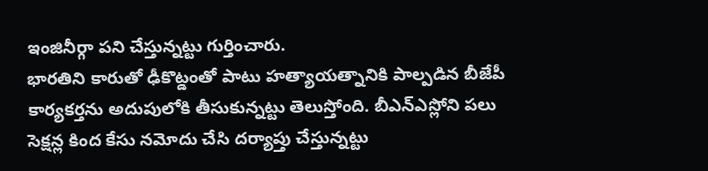ఇంజినీర్గా పని చేస్తున్నట్టు గుర్తించారు.
భారతిని కారుతో ఢీకొట్డంతో పాటు హత్యాయత్నానికి పాల్పడిన బీజేపీ కార్యకర్తను అదుపులోకి తీసుకున్నట్టు తెలుస్తోంది. బీఎన్ఎస్లోని పలు సెక్షన్ల కింద కేసు నమోదు చేసి దర్యాప్తు చేస్తున్నట్టు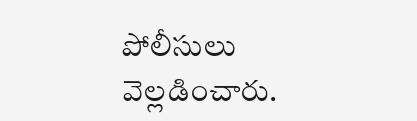పోలీసులు వెల్లడించారు.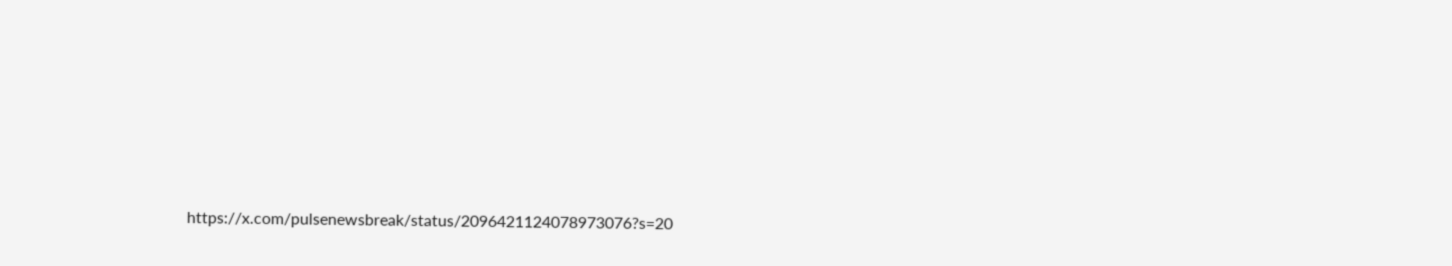https://x.com/pulsenewsbreak/status/2096421124078973076?s=20